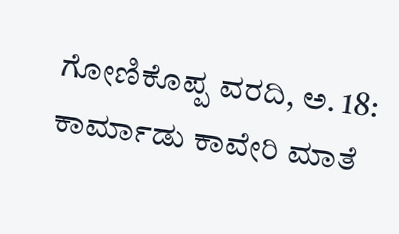ಗೋಣಿಕೊಪ್ಪ ವರದಿ, ಅ. 18: ಕಾರ್ಮಾಡು ಕಾವೇರಿ ಮಾತೆ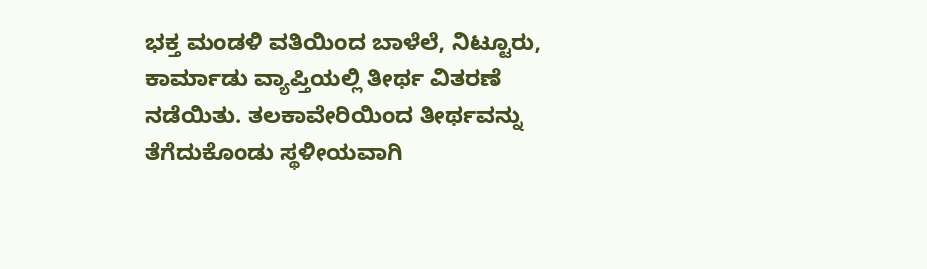ಭಕ್ತ ಮಂಡಳಿ ವತಿಯಿಂದ ಬಾಳೆಲೆ, ನಿಟ್ಟೂರು, ಕಾರ್ಮಾಡು ವ್ಯಾಪ್ತಿಯಲ್ಲಿ ತೀರ್ಥ ವಿತರಣೆ ನಡೆಯಿತು. ತಲಕಾವೇರಿಯಿಂದ ತೀರ್ಥವನ್ನು ತೆಗೆದುಕೊಂಡು ಸ್ಥಳೀಯವಾಗಿ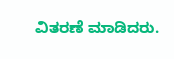ವಿತರಣೆ ಮಾಡಿದರು.